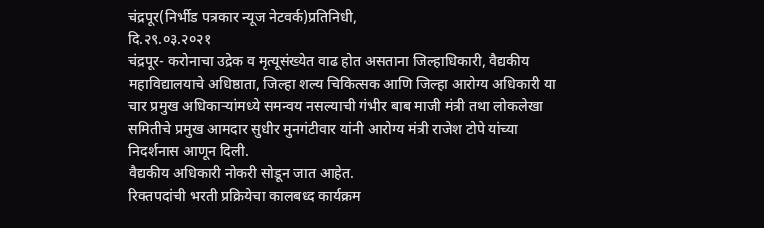चंद्रपूर(निर्भीड पत्रकार न्यूज नेटवर्क)प्रतिनिधी,
दि.२९.०३.२०२१
चंद्रपूर- करोनाचा उद्रेक व मृत्यूसंख्येत वाढ होत असताना जिल्हाधिकारी, वैद्यकीय महाविद्यालयाचे अधिष्ठाता, जिल्हा शल्य चिकित्सक आणि जिल्हा आरोग्य अधिकारी या चार प्रमुख अधिकाऱ्यांमध्ये समन्वय नसल्याची गंभीर बाब माजी मंत्री तथा लोकलेखा समितीचे प्रमुख आमदार सुधीर मुनगंटीवार यांनी आरोग्य मंत्री राजेश टोपे यांच्या निदर्शनास आणून दिली.
वैद्यकीय अधिकारी नोकरी सोडून जात आहेत.
रिक्तपदांची भरती प्रक्रियेचा कालबध्द कार्यक्रम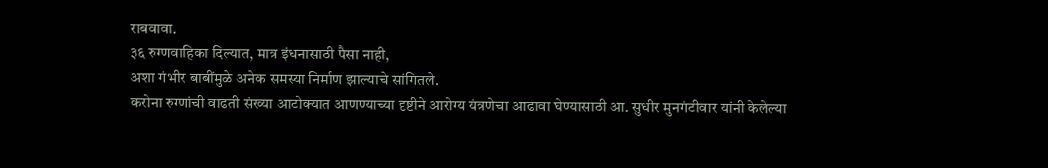राबवावा.
३६ रुग्णवाहिका दिल्यात, मात्र इंधनासाठी पैसा नाही,
अशा गंभीर बाबींमुळे अनेक समस्या निर्माण झाल्याचे सांगितले.
करोना रुग्णांची वाढती संख्या आटोक्यात आणण्याच्या दृष्टीने आरोग्य यंत्रणेचा आढावा घेण्यासाठी आ. सुधीर मुनगंटीवार यांनी केलेल्या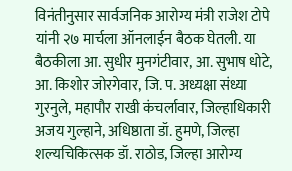विनंतीनुसार सार्वजनिक आरोग्य मंत्री राजेश टोपे यांनी २७ मार्चला ऑनलाईन बैठक घेतली. या बैठकीला आ. सुधीर मुनगंटीवार, आ. सुभाष धोटे, आ. किशोर जोरगेवार, जि. प. अध्यक्षा संध्या गुरनुले, महापौर राखी कंचर्लावार, जिल्हाधिकारी अजय गुल्हाने, अधिष्ठाता डॉ. हुमणे, जिल्हा शल्यचिकित्सक डॉ. राठोड, जिल्हा आरोग्य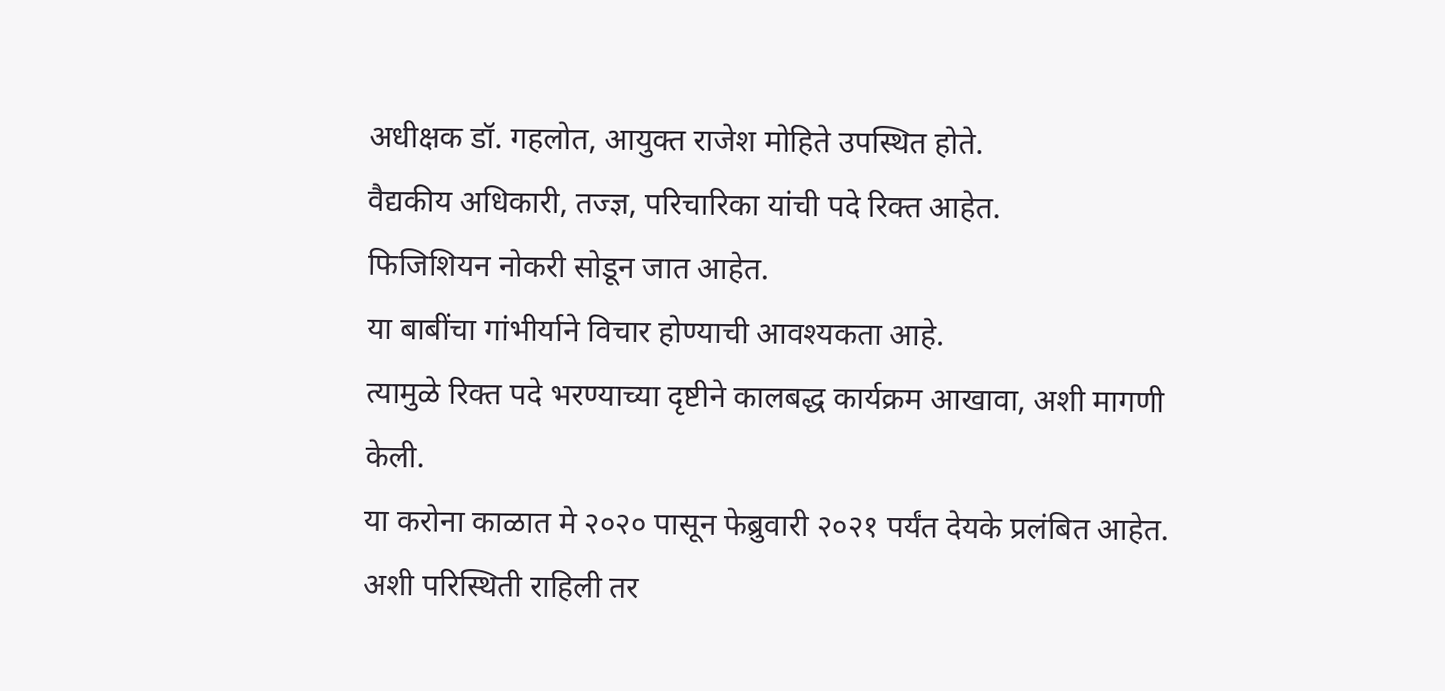अधीक्षक डॉ. गहलोत, आयुक्त राजेश मोहिते उपस्थित होते.
वैद्यकीय अधिकारी, तज्ज्ञ, परिचारिका यांची पदे रिक्त आहेत.
फिजिशियन नोकरी सोडून जात आहेत.
या बाबींचा गांभीर्याने विचार होण्याची आवश्यकता आहे.
त्यामुळे रिक्त पदे भरण्याच्या दृष्टीने कालबद्ध कार्यक्रम आखावा, अशी मागणी केली.
या करोना काळात मे २०२० पासून फेब्रुवारी २०२१ पर्यंत देयके प्रलंबित आहेत. अशी परिस्थिती राहिली तर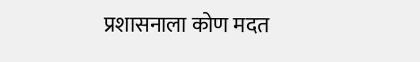प्रशासनाला कोण मदत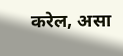करेल, असा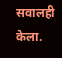सवालही केला.